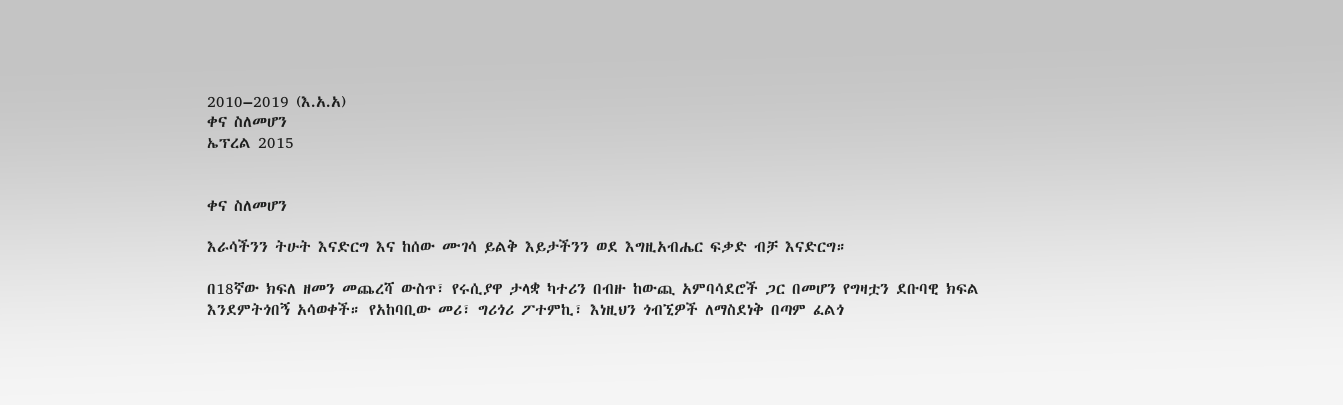2010–2019 (እ.አ.አ)
ቀና ስለመሆን
ኤፕረል 2015


ቀና ስለመሆን

እራሳችንን ትሁት እናድርግ እና ከሰው ሙገሳ ይልቅ እይታችንን ወደ እግዚአብሔር ፍቃድ ብቻ እናድርግ።

በ18ኛው ክፍለ ዘመን መጨረሻ ውስጥ፣ የሩሲያዋ ታላቋ ካተሪን በብዙ ከውጪ አምባሳደሮች ጋር በመሆን የግዛቷን ደቡባዊ ክፍል እንደምትጎበኝ አሳወቀች። የአከባቢው መሪ፣ ግሪጎሪ ፖተምኪ፣ እነዚህን ጎብኚዎች ለማስደነቅ በጣም ፈልጎ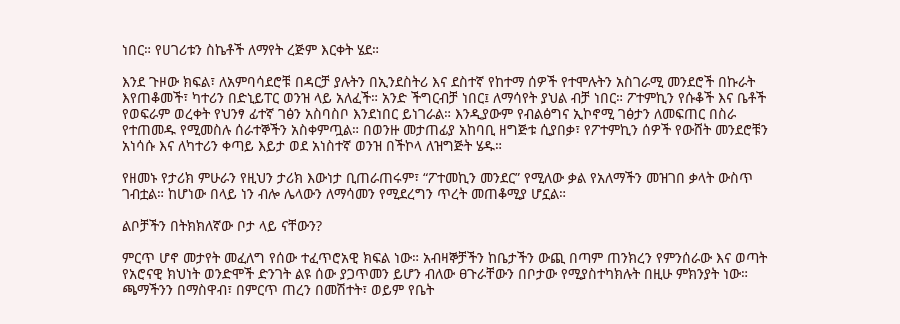ነበር። የሀገሪቱን ስኬቶች ለማየት ረጅም እርቀት ሄደ።

እንደ ጉዞው ክፍል፣ ለአምባሳደሮቹ በዳርቻ ያሉትን በኢንደስትሪ እና ደስተኛ የከተማ ሰዎች የተሞሉትን አስገራሚ መንደሮች በኩራት እየጠቆመች፣ ካተሪን በድኒይፐር ወንዝ ላይ አለፈች። አንድ ችግርብቻ ነበር፤ ለማሳየት ያህል ብቻ ነበር። ፖተምኪን የሱቆች እና ቤቶች የወፍራም ወረቀት የህንፃ ፊተኛ ገፅን አስባስቦ እንደነበር ይነገራል። እንዲያውም የብልፅግና ኢኮኖሚ ገፅታን ለመፍጠር በስራ የተጠመዱ የሚመስሉ ሰራተኞችን አስቀምጧል። በወንዙ መታጠፊያ አከባቢ ዘግጅቱ ሲያበቃ፣ የፖተምኪን ሰዎች የውሸት መንደሮቹን አነሳሱ እና ለካተሪን ቀጣይ እይታ ወደ አነስተኛ ወንዝ በችኮላ ለዝግጅት ሄዱ።

የዘመኑ የታሪክ ምሁራን የዚህን ታሪክ እውነታ ቢጠራጠሩም፣ “ፖተመኪን መንደር” የሚለው ቃል የአለማችን መዝገበ ቃላት ውስጥ ገብቷል። ከሆነው በላይ ነን ብሎ ሌላውን ለማሳመን የሚደረግን ጥረት መጠቆሚያ ሆኗል።

ልቦቻችን በትክክለኛው ቦታ ላይ ናቸውን?

ምርጥ ሆኖ መታየት መፈለግ የሰው ተፈጥሮአዊ ክፍል ነው። አብዛኞቻችን ከቤታችን ውጪ በጣም ጠንክረን የምንሰራው እና ወጣት የአሮናዊ ክህነት ወንድሞች ድንገት ልዩ ሰው ያጋጥመን ይሆን ብለው ፀጉራቸውን በቦታው የሚያስተካክሉት በዚሁ ምክንያት ነው። ጫማችንን በማስዋብ፣ በምርጥ ጠረን በመሽተት፣ ወይም የቤት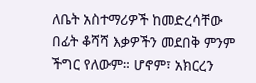ለቤት አስተማሪዎች ከመድረሳቸው በፊት ቆሻሻ እቃዎችን መደበቅ ምንም ችግር የለውም። ሆኖም፣ አክርረን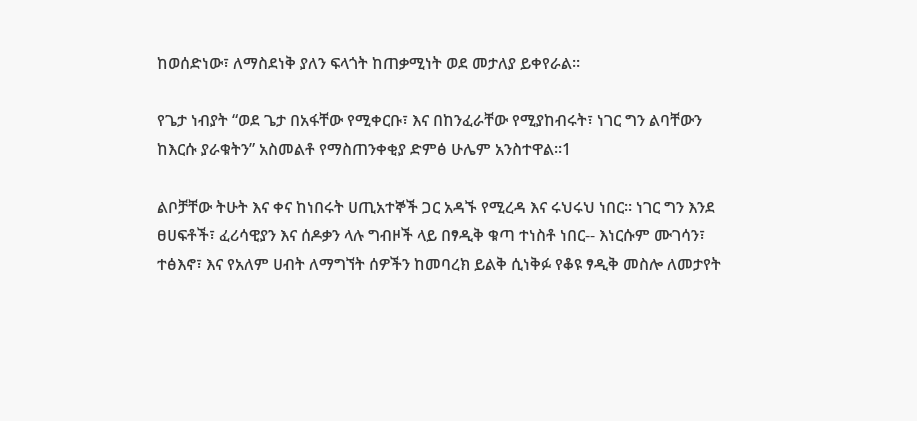ከወሰድነው፣ ለማስደነቅ ያለን ፍላጎት ከጠቃሚነት ወደ መታለያ ይቀየራል።

የጌታ ነብያት “ወደ ጌታ በአፋቸው የሚቀርቡ፣ እና በከንፈራቸው የሚያከብሩት፣ ነገር ግን ልባቸውን ከእርሱ ያራቁትን” አስመልቶ የማስጠንቀቂያ ድምፅ ሁሌም አንስተዋል።1

ልቦቻቸው ትሁት እና ቀና ከነበሩት ሀጢአተኞች ጋር አዳኙ የሚረዳ እና ሩህሩህ ነበር። ነገር ግን እንደ ፀሀፍቶች፣ ፈሪሳዊያን እና ሰዶቃን ላሉ ግብዞች ላይ በፃዲቅ ቁጣ ተነስቶ ነበር-- እነርሱም ሙገሳን፣ ተፅእኖ፣ እና የአለም ሀብት ለማግኘት ሰዎችን ከመባረክ ይልቅ ሲነቅፉ የቆዩ ፃዲቅ መስሎ ለመታየት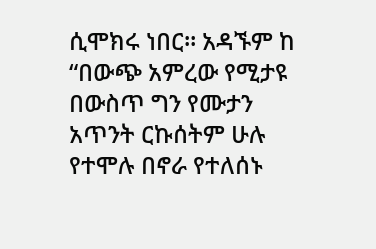ሲሞክሩ ነበር። አዳኙም ከ “በውጭ አምረው የሚታዩ በውስጥ ግን የሙታን አጥንት ርኩሰትም ሁሉ የተሞሉ በኖራ የተለሰኑ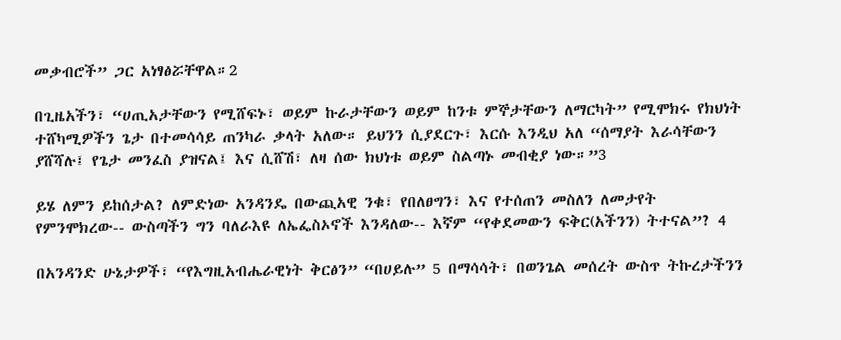መቃብሮች” ጋር አነፃፅሯቸዋል።2

በጊዜአችን፣ “ሀጢአታቸውን የሚሸፍኑ፣ ወይም ኩራታቸውን ወይም ከንቱ ምኞታቸውን ለማርካት” የሚሞክሩ የክህነት ተሸካሚዎችን ጌታ በተመሳሳይ ጠንካራ ቃላት አለው። ይህንን ሲያደርጉ፣ እርሱ እንዲህ አለ “ሰማያት እራሳቸውን ያሸሻሉ፤ የጌታ መንፈስ ያዝናል፤ እና ሲሸሽ፣ ለዛ ሰው ክህነቱ ወይም ስልጣኑ መብቂያ ነው።”3

ይሄ ለምን ይከሰታል? ለምድነው አንዳንዴ በውጪአዊ ንቁ፣ የበለፀግን፣ እና የተሰጠን መስለን ለመታየት የምንሞክረው-- ውስጣችን ግን ባለራእዩ ለኤፌስኦኖች እንዳለው-- እኛም “የቀደመውን ፍቅር(አችንን) ትተናል”? 4

በአንዳንድ ሁኔታዎች፣ “የእግዚአብሔራዊነት ቅርፅን” “በሀይሉ” 5 በማሳሳት፣ በወንጌል መሰረት ውስጥ ትኩረታችንን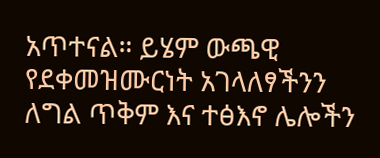አጥተናል። ይሄም ውጫዊ የደቀመዝሙርነት አገላለፃችንን ለግል ጥቅም እና ተፅእኖ ሌሎችን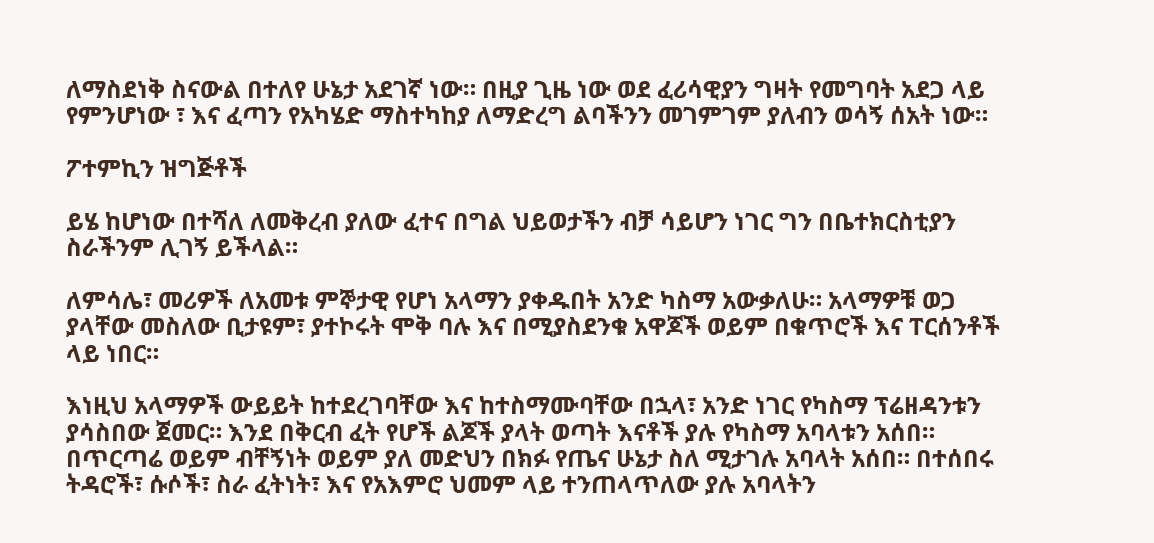ለማስደነቅ ስናውል በተለየ ሁኔታ አደገኛ ነው። በዚያ ጊዜ ነው ወደ ፈሪሳዊያን ግዛት የመግባት አደጋ ላይ የምንሆነው ፣ እና ፈጣን የአካሄድ ማስተካከያ ለማድረግ ልባችንን መገምገም ያለብን ወሳኝ ሰአት ነው።

ፖተምኪን ዝግጅቶች

ይሄ ከሆነው በተሻለ ለመቅረብ ያለው ፈተና በግል ህይወታችን ብቻ ሳይሆን ነገር ግን በቤተክርስቲያን ስራችንም ሊገኝ ይችላል።

ለምሳሌ፣ መሪዎች ለአመቱ ምኞታዊ የሆነ አላማን ያቀዱበት አንድ ካስማ አውቃለሁ። አላማዎቹ ወጋ ያላቸው መስለው ቢታዩም፣ ያተኮሩት ሞቅ ባሉ እና በሚያስደንቁ አዋጆች ወይም በቁጥሮች እና ፐርሰንቶች ላይ ነበር።

እነዚህ አላማዎች ውይይት ከተደረገባቸው እና ከተስማሙባቸው በኋላ፣ አንድ ነገር የካስማ ፕሬዘዳንቱን ያሳስበው ጀመር። እንደ በቅርብ ፈት የሆች ልጆች ያላት ወጣት እናቶች ያሉ የካስማ አባላቱን አሰበ። በጥርጣሬ ወይም ብቸኝነት ወይም ያለ መድህን በክፉ የጤና ሁኔታ ስለ ሚታገሉ አባላት አሰበ። በተሰበሩ ትዳሮች፣ ሱሶች፣ ስራ ፈትነት፣ እና የአእምሮ ህመም ላይ ተንጠላጥለው ያሉ አባላትን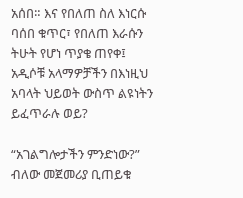አሰበ። እና የበለጠ ስለ እነርሱ ባሰበ ቁጥር፣ የበለጠ እራሱን ትሁት የሆነ ጥያቄ ጠየቀ፤ አዲሶቹ አላማዎቻችን በእነዚህ አባላት ህይወት ውስጥ ልዩነትን ይፈጥራሉ ወይ?

“አገልግሎታችን ምንድነው?” ብለው መጀመሪያ ቢጠይቁ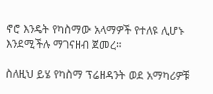ኖሮ እንዴት የካስማው አላማዎች የተለዩ ሊሆኑ እንደሚችሉ ማገናዘብ ጀመረ።

ስለዚህ ይሄ የካስማ ፕሬዘዳንት ወደ አማካሪዎቹ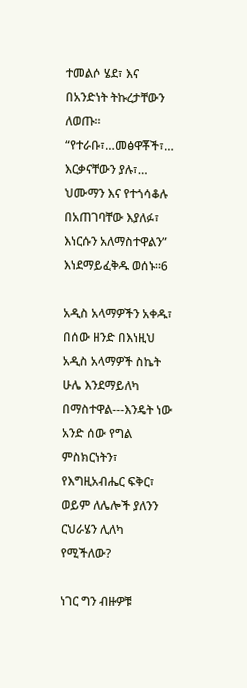ተመልሶ ሄደ፣ እና በአንድነት ትኩረታቸውን ለወጡ። “የተራቡ፣…መፅዋቾች፣… እርቃናቸውን ያሉ፣… ህሙማን እና የተጎሳቆሉ በአጠገባቸው እያለፉ፣ እነርሱን አለማስተዋልን” እነደማይፈቅዱ ወሰኑ።6

አዲስ አላማዎችን አቀዱ፣ በሰው ዘንድ በእነዚህ አዲስ አላማዎች ስኬት ሁሌ እንደማይለካ በማስተዋል---እንዴት ነው አንድ ሰው የግል ምስክርነትን፣ የእግዚአብሔር ፍቅር፣ ወይም ለሌሎች ያለንን ርህራሄን ሊለካ የሚችለው?

ነገር ግን ብዙዎቹ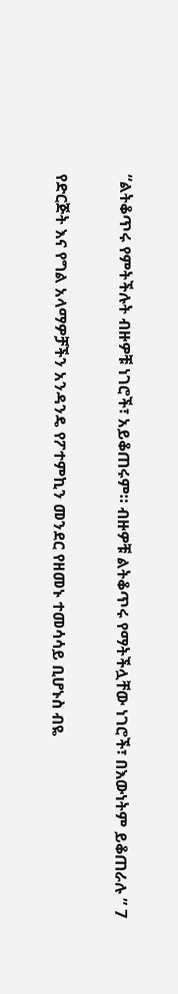“ልትቆጥሩ የምትችሉት ብዙዎቹ ነገሮች፣ አይቆጠሩም። ብዙዎቹ ልትቆጥሩ የማትችሏቸው ነገሮች፣ በእውነትም ይቆጠራሉ ” 7

የድርጅት እና የግል አላማዎቻችን አንዳንዴ የፖተምኪን መንደር የዘመኑ ተመሳሳይ ቢሆኑስ ብዬ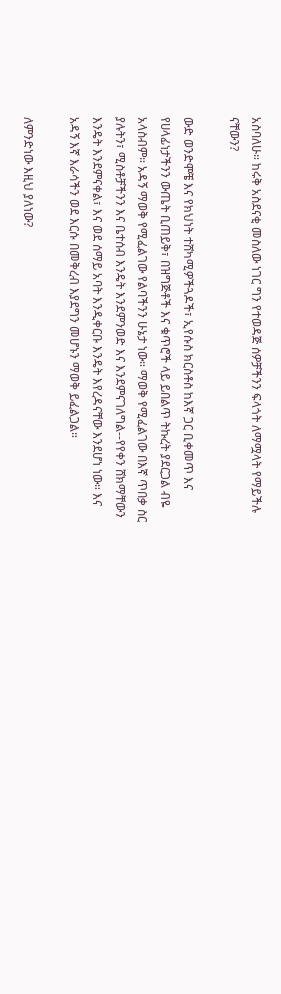አስባለሁ። ከሩቅ አስደናቂ መስለው ነገር ግን የተወዳጅ ሰዎቻችንን ፍላጎት ለማሟላት የማይችሉ ናቸውን?

ውድ ወንድሞቼ እና የክህነት ተሸካሚዎችጓዶች፣ ኢየሱስ ክርስቶስ ከእኛ ጋር ቢቀመጥ እና የሀላፊነታችንን ውጤት ቢጠይቅ፣ በዝግጅቶች እና ቁጥሮች ላይ ይበልጥ ትኩረት ያደርጋል ብዬ አላስብም። አዳኝ ማወቅ የሚፈልገው የልባችንን ሁኔታ ነው። ማወቅ የሚፈልገው በእኛ ጥበቃ ስር ያሉትን፣ ሚስቶቻችንን እና ቤተሰብ እንዴት እንደምንወድ እና እንደምናገለግል--የየቀን ሸክማቸውን እንዴት እንደምናቀል፣ እና ወደ ሰማይ አባት እንዲቀርቡ እንዴት እየረዳናቸው እንደሆነ ነው። እና አዳኝ እኛ እራሳችን ወደ እርሱ በመቅረብ እያደግን መሆኑን ማወቅ ይፈልጋል።

ለምንድነው እዚህ ያለነው?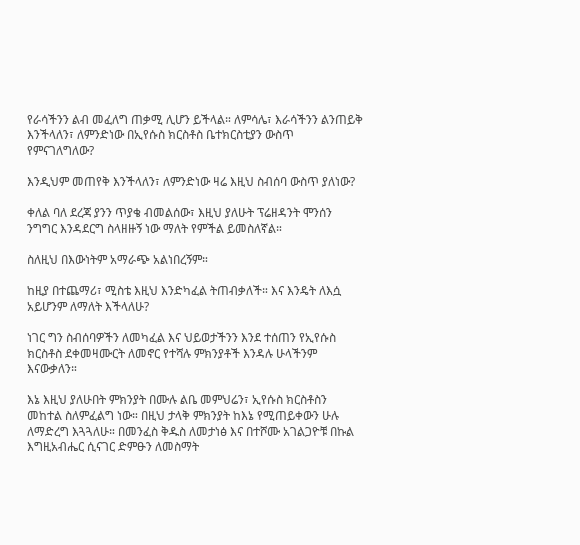የራሳችንን ልብ መፈለግ ጠቃሚ ሊሆን ይችላል። ለምሳሌ፣ እራሳችንን ልንጠይቅ እንችላለን፣ ለምንድነው በኢየሱስ ክርስቶስ ቤተክርስቲያን ውስጥ የምናገለግለው?

እንዲህም መጠየቅ እንችላለን፣ ለምንድነው ዛሬ እዚህ ስብሰባ ውስጥ ያለነው?

ቀለል ባለ ደረጃ ያንን ጥያቄ ብመልሰው፣ እዚህ ያለሁት ፕሬዘዳንት ሞንሰን ንግግር እንዳደርግ ስላዘዙኝ ነው ማለት የምችል ይመስለኛል።

ስለዚህ በእውነትም አማራጭ አልነበረኝም።

ከዚያ በተጨማሪ፣ ሚስቴ እዚህ እንድካፈል ትጠብቃለች። እና እንዴት ለእሷ አይሆንም ለማለት እችላለሁ?

ነገር ግን ስብሰባዎችን ለመካፈል እና ህይወታችንን እንደ ተሰጠን የኢየሱስ ክርስቶስ ደቀመዛሙርት ለመኖር የተሻሉ ምክንያቶች እንዳሉ ሁላችንም እናውቃለን።

እኔ እዚህ ያለሁበት ምክንያት በሙሉ ልቤ መምህሬን፣ ኢየሱስ ክርስቶስን መከተል ስለምፈልግ ነው። በዚህ ታላቅ ምክንያት ከእኔ የሚጠይቀውን ሁሉ ለማድረግ እጓጓለሁ። በመንፈስ ቅዱስ ለመታነፅ እና በተሾሙ አገልጋዮቹ በኩል እግዚአብሔር ሲናገር ድምፁን ለመስማት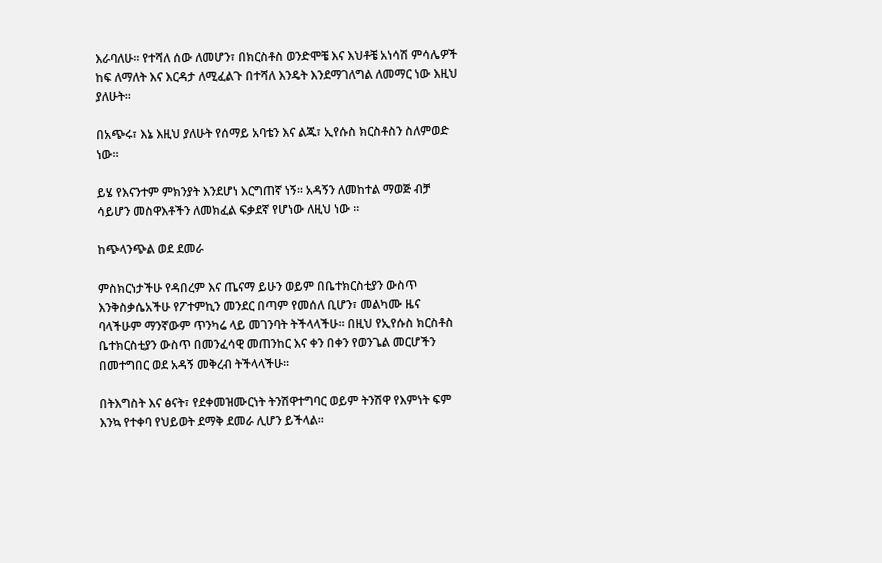እራባለሁ። የተሻለ ሰው ለመሆን፣ በክርስቶስ ወንድሞቼ እና እህቶቼ አነሳሽ ምሳሌዎች ከፍ ለማለት እና እርዳታ ለሚፈልጉ በተሻለ እንዴት እንደማገለግል ለመማር ነው እዚህ ያለሁት።

በአጭሩ፣ እኔ እዚህ ያለሁት የሰማይ አባቴን እና ልጁ፣ ኢየሱስ ክርስቶስን ስለምወድ ነው።

ይሄ የእናንተም ምክንያት እንደሆነ እርግጠኛ ነኝ። አዳኝን ለመከተል ማወጅ ብቻ ሳይሆን መስዋእቶችን ለመክፈል ፍቃደኛ የሆነው ለዚህ ነው ።

ከጭላንጭል ወደ ደመራ

ምስክርነታችሁ የዳበረም እና ጤናማ ይሁን ወይም በቤተክርስቲያን ውስጥ እንቅስቃሴአችሁ የፖተምኪን መንደር በጣም የመሰለ ቢሆን፣ መልካሙ ዜና ባላችሁም ማንኛውም ጥንካሬ ላይ መገንባት ትችላላችሁ። በዚህ የኢየሱስ ክርስቶስ ቤተክርስቲያን ውስጥ በመንፈሳዊ መጠንከር እና ቀን በቀን የወንጌል መርሆችን በመተግበር ወደ አዳኝ መቅረብ ትችላላችሁ።

በትእግስት እና ፅናት፣ የደቀመዝሙርነት ትንሽዋተግባር ወይም ትንሽዋ የእምነት ፍም እንኳ የተቀባ የህይወት ደማቅ ደመራ ሊሆን ይችላል።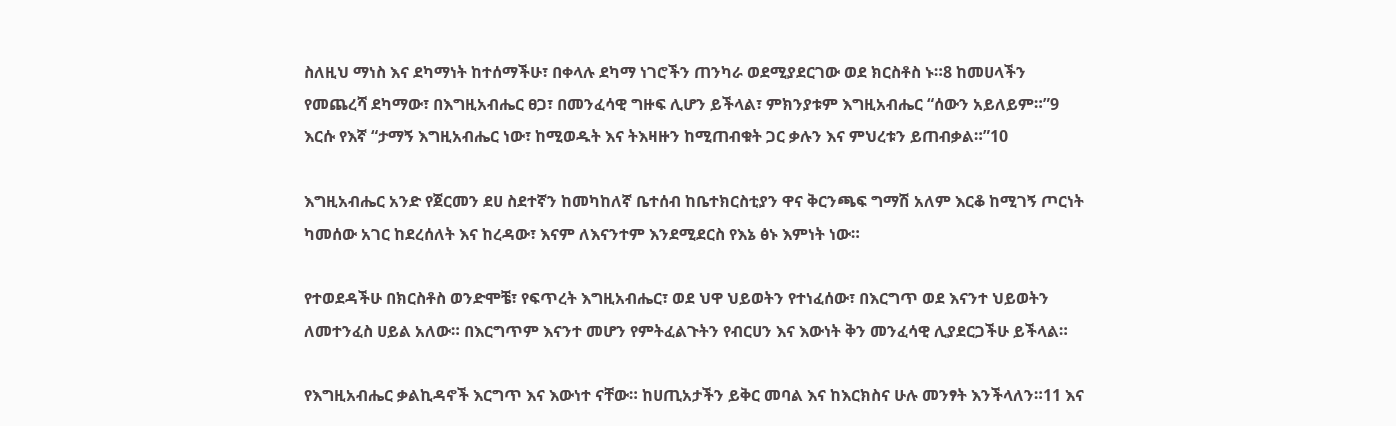ስለዚህ ማነስ እና ደካማነት ከተሰማችሁ፣ በቀላሉ ደካማ ነገሮችን ጠንካራ ወደሚያደርገው ወደ ክርስቶስ ኑ።8 ከመሀላችን የመጨረሻ ደካማው፣ በእግዚአብሔር ፀጋ፣ በመንፈሳዊ ግዙፍ ሊሆን ይችላል፣ ምክንያቱም እግዚአብሔር “ሰውን አይለይም።”9 እርሱ የእኛ “ታማኝ እግዚአብሔር ነው፣ ከሚወዱት እና ትእዛዙን ከሚጠብቁት ጋር ቃሉን እና ምህረቱን ይጠብቃል።”10

እግዚአብሔር አንድ የጀርመን ደሀ ስደተኛን ከመካከለኛ ቤተሰብ ከቤተክርስቲያን ዋና ቅርንጫፍ ግማሽ አለም እርቆ ከሚገኝ ጦርነት ካመሰው አገር ከደረሰለት እና ከረዳው፣ እናም ለእናንተም እንደሚደርስ የእኔ ፅኑ እምነት ነው።

የተወደዳችሁ በክርስቶስ ወንድሞቼ፣ የፍጥረት እግዚአብሔር፣ ወደ ህዋ ህይወትን የተነፈሰው፣ በእርግጥ ወደ እናንተ ህይወትን ለመተንፈስ ሀይል አለው። በእርግጥም እናንተ መሆን የምትፈልጉትን የብርሀን እና እውነት ቅን መንፈሳዊ ሊያደርጋችሁ ይችላል።

የእግዚአብሔር ቃልኪዳኖች እርግጥ እና እውነተ ናቸው። ከሀጢአታችን ይቅር መባል እና ከእርክስና ሁሉ መንፃት እንችላለን።11 እና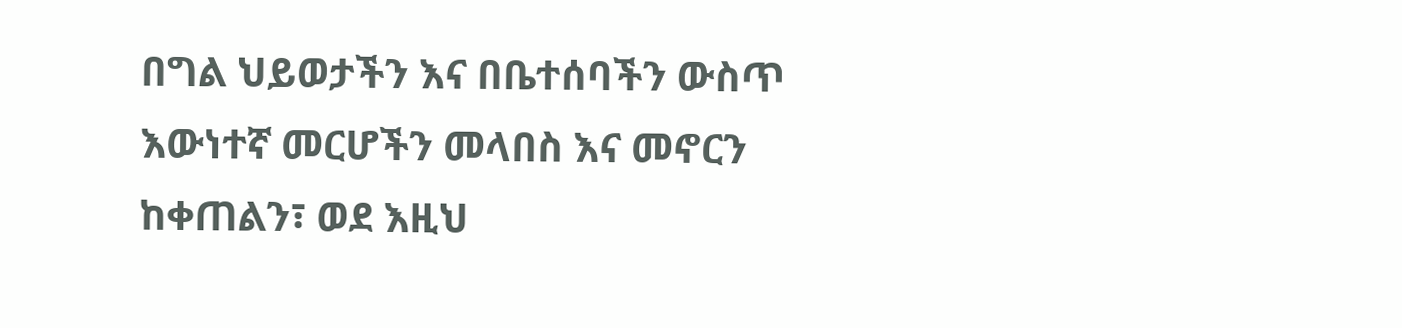በግል ህይወታችን እና በቤተሰባችን ውስጥ እውነተኛ መርሆችን መላበስ እና መኖርን ከቀጠልን፣ ወደ እዚህ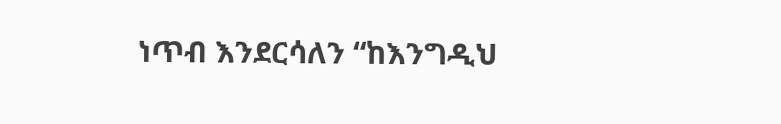ነጥብ እንደርሳለን “ከእንግዲህ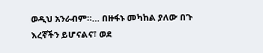ወዲህ አንራብም።… በዙፋኑ መካከል ያለው በጉ እረኛችን ይሆናልና፣ ወደ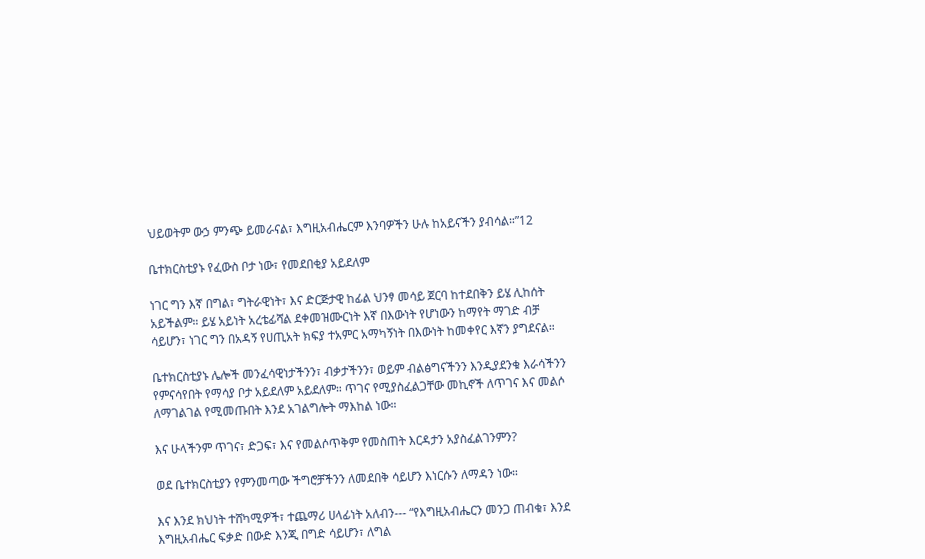ህይወትም ውኃ ምንጭ ይመራናል፣ እግዚአብሔርም እንባዎችን ሁሉ ከአይናችን ያብሳል።”12

ቤተክርስቲያኑ የፈውስ ቦታ ነው፣ የመደበቂያ አይደለም

ነገር ግን እኛ በግል፣ ግትራዊነት፣ እና ድርጅታዊ ከፊል ህንፃ መሳይ ጀርባ ከተደበቅን ይሄ ሊከሰት አይችልም። ይሄ አይነት አረቴፊሻል ደቀመዝሙርነት እኛ በእውነት የሆነውን ከማየት ማገድ ብቻ ሳይሆን፣ ነገር ግን በአዳኝ የሀጢአት ክፍያ ተአምር አማካኝነት በእውነት ከመቀየር እኛን ያግደናል።

ቤተክርስቲያኑ ሌሎች መንፈሳዊነታችንን፣ ብቃታችንን፣ ወይም ብልፅግናችንን እንዲያደንቁ እራሳችንን የምናሳየበት የማሳያ ቦታ አይደለም አይደለም። ጥገና የሚያስፈልጋቸው መኪኖች ለጥገና እና መልሶ ለማገልገል የሚመጡበት እንደ አገልግሎት ማእከል ነው።

እና ሁላችንም ጥገና፣ ድጋፍ፣ እና የመልሶጥቅም የመስጠት እርዳታን አያስፈልገንምን?

ወደ ቤተክርስቲያን የምንመጣው ችግሮቻችንን ለመደበቅ ሳይሆን እነርሱን ለማዳን ነው።

እና እንደ ክህነት ተሸካሚዎች፣ ተጨማሪ ሀላፊነት አለብን--- “የእግዚአብሔርን መንጋ ጠብቁ፣ እንደ እግዚአብሔር ፍቃድ በውድ እንጂ በግድ ሳይሆን፣ ለግል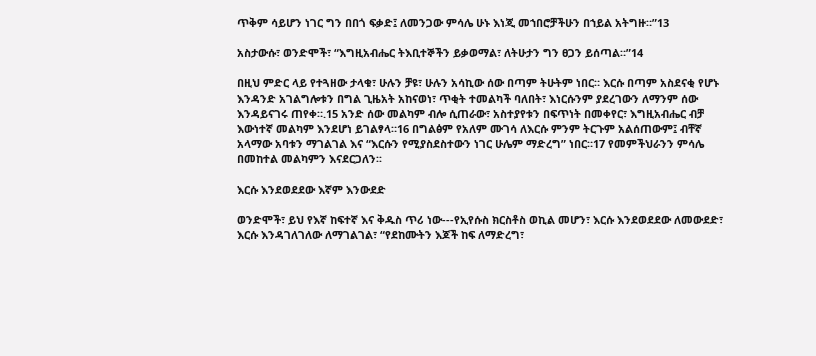ጥቅም ሳይሆን ነገር ግን በበጎ ፍቃድ፤ ለመንጋው ምሳሌ ሁኑ እነጂ መኀበሮቻችሁን በኀይል አትግዙ።”13

አስታውሱ፣ ወንድሞች፣ “እግዚአብሔር ትእቢተኞችን ይቃወማል፣ ለትሁታን ግን ፀጋን ይሰጣል።”14

በዚህ ምድር ላይ የተጓዘው ታላቁ፣ ሁሉን ቻዩ፣ ሁሉን አሳኪው ሰው በጣም ትሁትም ነበር። እርሱ በጣም አስደናቂ የሆኑ እንዳንድ አገልግሎቱን በግል ጊዜአት አከናወነ፣ ጥቂት ተመልካች ባለበት፣ እነርሱንም ያደረገውን ለማንም ሰው እንዳይናገሩ ጠየቀ።.15 አንድ ሰው መልካም ብሎ ሲጠራው፣ አስተያየቱን በፍጥነት በመቀየር፣ እግዚአብሔር ብቻ እውነተኛ መልካም እንደሆነ ይገልፃላ።16 በግልፅም የአለም ሙገሳ ለእርሱ ምንም ትርጉም አልሰጠውም፤ ብቸኛ አላማው አባቱን ማገልገል እና “እርሱን የሚያስደስተውን ነገር ሁሌም ማድረግ” ነበር።17 የመምችህራንን ምሳሌ በመከተል መልካምን እናደርጋለን፡፡

እርሱ እንደወደደው እኛም እንውደድ

ወንድሞች፣ ይህ የእኛ ከፍተኛ እና ቅዱስ ጥሪ ነው---የኢየሱስ ክርስቶስ ወኪል መሆን፣ እርሱ እንደወደደው ለመውደድ፣ እርሱ እንዳገለገለው ለማገልገል፣ “የደከሙትን እጆች ከፍ ለማድረግ፣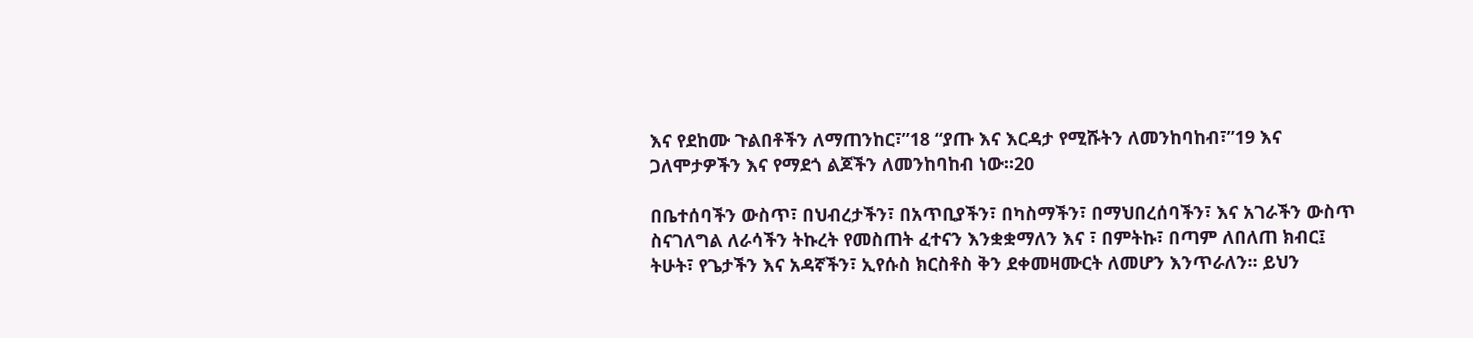እና የደከሙ ጉልበቶችን ለማጠንከር፣”18 “ያጡ እና እርዳታ የሚሹትን ለመንከባከብ፣”19 እና ጋለሞታዎችን እና የማደጎ ልጆችን ለመንከባከብ ነው።20

በቤተሰባችን ውስጥ፣ በህብረታችን፣ በአጥቢያችን፣ በካስማችን፣ በማህበረሰባችን፣ እና አገራችን ውስጥ ስናገለግል ለራሳችን ትኩረት የመስጠት ፈተናን እንቋቋማለን እና ፣ በምትኩ፣ በጣም ለበለጠ ክብር፤ ትሁት፣ የጌታችን እና አዳኛችን፣ ኢየሱስ ክርስቶስ ቅን ደቀመዛሙርት ለመሆን እንጥራለን። ይህን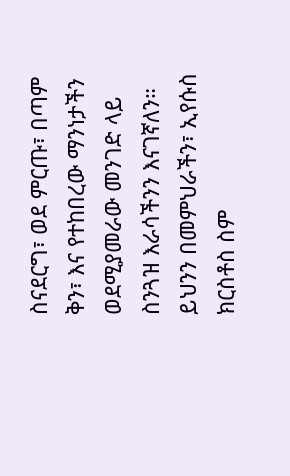ስናደርግ፣ ወደ ምርጡ፣ በጣም ቅን፣ እና የተከበረው ማንነታችን ወደሚያመራው መንገድ ላይ ስንጓዝ እራሳችንን እናገኛለን። ይህንን በመምህራችን፣ ኢየሱስ ክርስቶስ ስም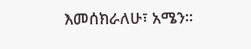እመሰክራለሁ፣ አሜን።